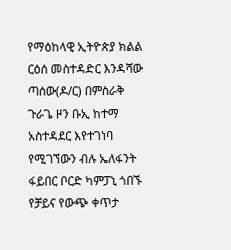የማዕከላዊ ኢትዮጵያ ክልል ርዕሰ መስተዳድር እንዳሻው ጣሰው(ዶ/ር) በምስራቅ ጉራጌ ዞን ቡኢ ከተማ አስተዳደር እየተገነባ የሚገኘውን ብሉ ኤለፋንት ፋይበር ቦርድ ካምፓኒ ጎበኙ
የቻይና የውጭ ቀጥታ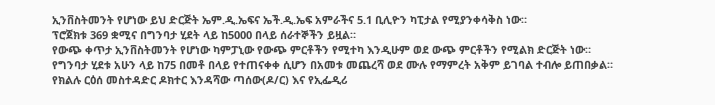ኢንቨስትመንት የሆነው ይህ ድርጅት ኤም.ዲ.ኤፍና ኤች.ዲ.ኤፍ አምራችና 5.1 ቢሊዮን ካፒታል የሚያንቀሳቅስ ነው።
ፕሮጀክቱ 369 ቋሚና በግንባታ ሂደት ላይ ከ5000 በላይ ሰራተኞችን ይዟል።
የውጭ ቀጥታ ኢንቨስትመንት የሆነው ካምፓኒው የውጭ ምርቶችን የሚተካ እንዲሁም ወደ ውጭ ምርቶችን የሚልክ ድርጅት ነው።
የግንባታ ሂደቱ አሁን ላይ ከ75 በመቶ በላይ የተጠናቀቀ ሲሆን በአመቱ መጨረሻ ወደ ሙሉ የማምረት አቅም ይገባል ተብሎ ይጠበቃል።
የክልሉ ርዕሰ መስተዳድር ዶክተር እንዳሻው ጣሰው(ዶ/ር) እና የኢፌዲሪ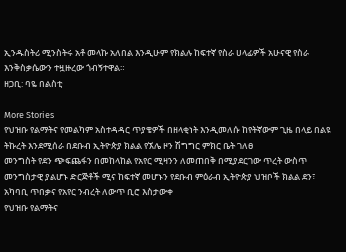ኢንዱስትሪ ሚንስትሩ አቶ መላኩ አለበል እንዲሁም የክልሉ ከፍተኛ የስራ ሀላፊዎች አሁናዊ የስራ እንቅስቃሴውን ተዟዙረው ጎብኝተዋል።
ዘጋቢ: ባዬ በልስቲ

More Stories
የህዝቡ የልማትና የመልካም አስተዳዳር ጥያቄዎች በዘላቂነት እንዲመለሱ ከየትኛውም ጊዜ በላይ በልዩ ትኩረት እንደሚሰራ በደቡብ ኢትዮጵያ ክልል የኧሌ ዞን ሽግግር ምክር ቤት ገለፀ
መንግስት የደን ጭፍጨፋን በመከላከል የአየር ሚዛንን ለመጠበቅ በሚያደርገው ጥረት ውስጥ መንግስታዊ ያልሆኑ ድርጅቶች ሚና ከፍተኛ መሆኑን የደቡብ ምዕራብ ኢትዮጵያ ህዝቦች ክልል ደን፣ አካባቢ ጥበቃና የአየር ንብረት ለውጥ ቢሮ እስታውቀ
የህዝቡ የልማትና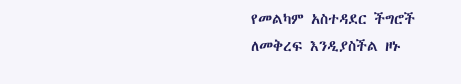የመልካም አስተዳደር ችግሮች ለመቅረፍ እንዲያስችል ዞኑ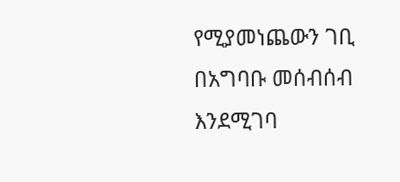የሚያመነጨውን ገቢ በአግባቡ መሰብሰብ እንደሚገባ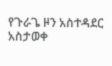የጉራጌ ዞን አስተዳደር አስታወቀ